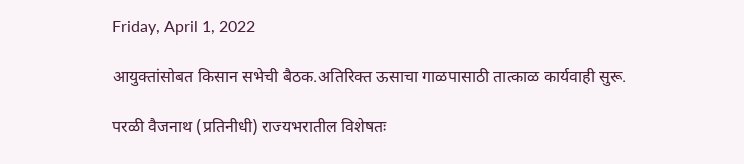Friday, April 1, 2022

आयुक्तांसोबत किसान सभेची बैठक.अतिरिक्त ऊसाचा गाळपासाठी तात्काळ कार्यवाही सुरू.

परळी वैजनाथ (प्रतिनीधी) राज्यभरातील विशेषतः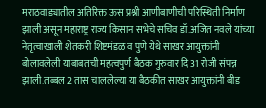मराठवाड्यातील अतिरिक्त ऊस प्रश्नी आणीबाणीची परिस्थिती निर्माण झाली असून महाराष्ट्र राज्य किसान सभेचे सचिव डॉ.अजित नवले यांच्या नेतृत्वाखाली शेतकरी शिष्टमंडळ व पुणे येथे साखर आयुक्तांनी बोलावलेली याबाबतची महत्वपुर्ण बैठक गुरुवार दि 31 रोजी संपन्न झाली.तब्बल 2 तास चाललेल्या या बैठकीत साखर आयुक्तांनी बीड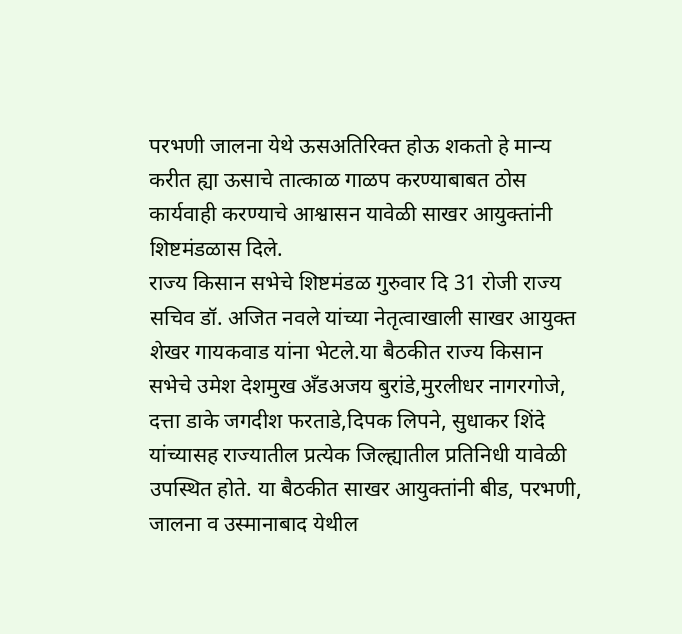परभणी जालना येथे ऊसअतिरिक्त होऊ शकतो हे मान्य करीत ह्या ऊसाचे तात्काळ गाळप करण्याबाबत ठोस कार्यवाही करण्याचे आश्वासन यावेळी साखर आयुक्तांनी शिष्टमंडळास दिले.
राज्य किसान सभेचे शिष्टमंडळ गुरुवार दि 31 रोजी राज्य सचिव डॉ. अजित नवले यांच्या नेतृत्वाखाली साखर आयुक्त शेखर गायकवाड यांना भेटले.या बैठकीत राज्य किसान सभेचे उमेश देशमुख अँडअजय बुरांडे,मुरलीधर नागरगोजे, दत्ता डाके जगदीश फरताडे,दिपक लिपने, सुधाकर शिंदे यांच्यासह राज्यातील प्रत्येक जिल्ह्यातील प्रतिनिधी यावेळी उपस्थित होते. या बैठकीत साखर आयुक्तांनी बीड, परभणी, जालना व उस्मानाबाद येथील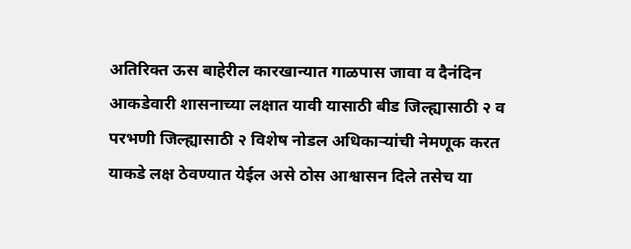अतिरिक्त ऊस बाहेरील कारखान्यात गाळपास जावा व दैनंदिन आकडेवारी शासनाच्या लक्षात यावी यासाठी बीड जिल्ह्यासाठी २ व परभणी जिल्ह्यासाठी २ विशेष नोडल अधिकाऱ्यांची नेमणूक करत याकडे लक्ष ठेवण्यात येईल असे ठोस आश्वासन दिले तसेच या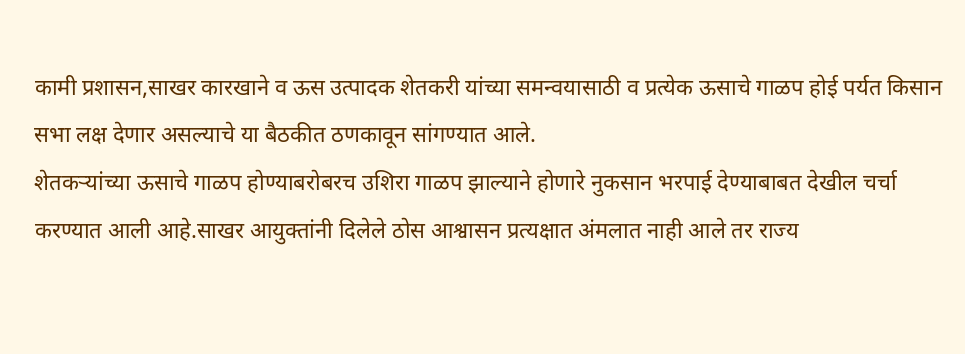कामी प्रशासन,साखर कारखाने व ऊस उत्पादक शेतकरी यांच्या समन्वयासाठी व प्रत्येक ऊसाचे गाळप होई पर्यत किसान सभा लक्ष देणार असल्याचे या बैठकीत ठणकावून सांगण्यात आले.
शेतकऱ्यांच्या ऊसाचे गाळप होण्याबरोबरच उशिरा गाळप झाल्याने होणारे नुकसान भरपाई देण्याबाबत देखील चर्चा करण्यात आली आहे.साखर आयुक्तांनी दिलेले ठोस आश्वासन प्रत्यक्षात अंमलात नाही आले तर राज्य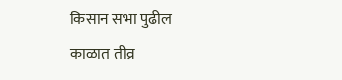किसान सभा पुढील काळात तीव्र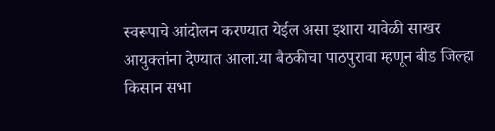स्वरूपाचे आंदोलन करण्यात येईल असा इशारा यावेळी साखर आयुक्तांना देण्यात आला.या बैठकीचा पाठपुरावा म्हणून बीड जिल्हा किसान सभा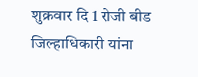शुक्रवार दि 1 रोजी बीड जिल्हाधिकारी यांना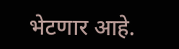भेटणार आहे.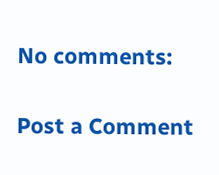No comments:

Post a Comment